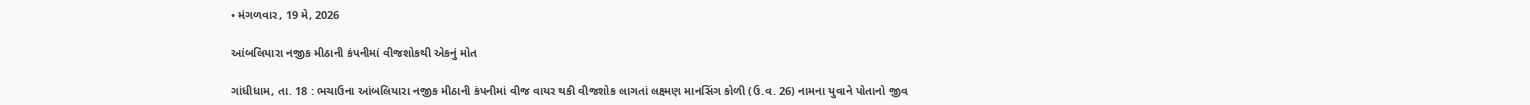• મંગળવાર, 19 મે, 2026

આંબલિયારા નજીક મીઠાની કંપનીમાં વીજશોકથી એકનું મોત

ગાંધીધામ, તા. 18 : ભચાઉના આંબલિયારા નજીક મીઠાની કંપનીમાં વીજ વાયર થકી વીજશોક લાગતાં લક્ષ્મણ માનસિંગ કોળી (ઉ.વ. 26) નામના યુવાને પોતાનો જીવ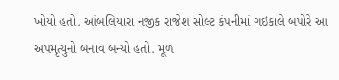ખોયો હતો. આંબલિયારા નજીક રાજેશ સોલ્ટ કંપનીમાં ગઇકાલે બપોરે આ અપમૃત્યુનો બનાવ બન્યો હતો. મૂળ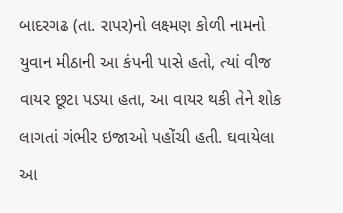બાદરગઢ (તા. રાપર)નો લક્ષ્મણ કોળી નામનો યુવાન મીઠાની આ કંપની પાસે હતો, ત્યાં વીજ વાયર છૂટા પડયા હતા, આ વાયર થકી તેને શોક લાગતાં ગંભીર ઇજાઓ પહોંચી હતી. ઘવાયેલા આ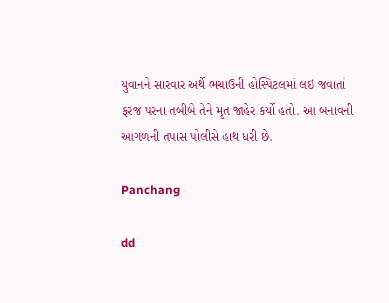યુવાનને સારવાર અર્થે ભચાઉની હોસ્પિટલમાં લઇ જવાતાં ફરજ પરના તબીબે તેને મૃત જાહેર કર્યો હતો. આ બનાવની  આગળની તપાસ પોલીસે હાથ ધરી છે.

Panchang

dd